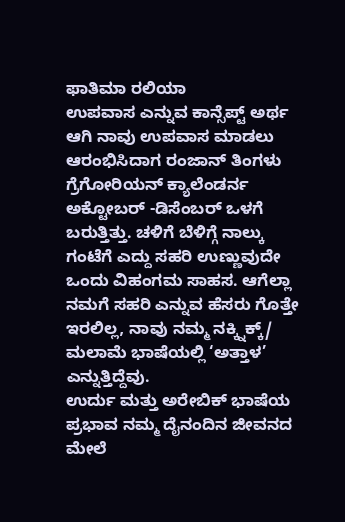ಫಾತಿಮಾ ರಲಿಯಾ
ಉಪವಾಸ ಎನ್ನುವ ಕಾನ್ಸೆಪ್ಟ್ ಅರ್ಥ ಆಗಿ ನಾವು ಉಪವಾಸ ಮಾಡಲು ಆರಂಭಿಸಿದಾಗ ರಂಜಾನ್ ತಿಂಗಳು ಗ್ರೆಗೋರಿಯನ್ ಕ್ಯಾಲೆಂಡರ್ನ ಅಕ್ಟೋಬರ್ -ಡಿಸೆಂಬರ್ ಒಳಗೆ ಬರುತ್ತಿತ್ತು. ಚಳಿಗೆ ಬೆಳಿಗ್ಗೆ ನಾಲ್ಕು ಗಂಟೆಗೆ ಎದ್ದು ಸಹರಿ ಉಣ್ಣುವುದೇ ಒಂದು ವಿಹಂಗಮ ಸಾಹಸ. ಆಗೆಲ್ಲಾ ನಮಗೆ ಸಹರಿ ಎನ್ನುವ ಹೆಸರು ಗೊತ್ತೇ ಇರಲಿಲ್ಲ, ನಾವು ನಮ್ಮ ನಕ್ಕ್ನಿಕ್ಕ್/ ಮಲಾಮೆ ಭಾಷೆಯಲ್ಲಿ ‘ಅತ್ತಾಳ’ ಎನ್ನುತ್ತಿದ್ದೆವು.
ಉರ್ದು ಮತ್ತು ಅರೇಬಿಕ್ ಭಾಷೆಯ ಪ್ರಭಾವ ನಮ್ಮ ದೈನಂದಿನ ಜೀವನದ ಮೇಲೆ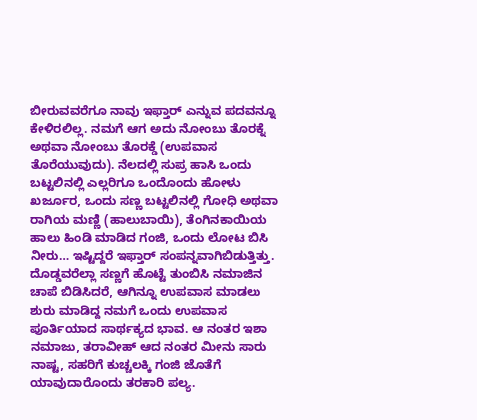ಬೀರುವವರೆಗೂ ನಾವು ಇಫ್ತಾರ್ ಎನ್ನುವ ಪದವನ್ನೂ ಕೇಳಿರಲಿಲ್ಲ. ನಮಗೆ ಆಗ ಅದು ನೋಂಬು ತೊರಕ್ನೆ ಅಥವಾ ನೋಂಬು ತೊರಕ್ಡೆ (ಉಪವಾಸ ತೊರೆಯುವುದು). ನೆಲದಲ್ಲಿ ಸುಪ್ರ ಹಾಸಿ ಒಂದು ಬಟ್ಟಲಿನಲ್ಲಿ ಎಲ್ಲರಿಗೂ ಒಂದೊಂದು ಹೋಳು ಖರ್ಜೂರ, ಒಂದು ಸಣ್ಣ ಬಟ್ಟಲಿನಲ್ಲಿ ಗೋಧಿ ಅಥವಾ ರಾಗಿಯ ಮಣ್ಣಿ (ಹಾಲುಬಾಯಿ), ತೆಂಗಿನಕಾಯಿಯ ಹಾಲು ಹಿಂಡಿ ಮಾಡಿದ ಗಂಜಿ, ಒಂದು ಲೋಟ ಬಿಸಿ ನೀರು… ಇಷ್ಟಿದ್ದರೆ ಇಫ್ತಾರ್ ಸಂಪನ್ನವಾಗಿಬಿಡುತ್ತಿತ್ತು.
ದೊಡ್ಡವರೆಲ್ಲಾ ಸಣ್ಣಗೆ ಹೊಟ್ಟೆ ತುಂಬಿಸಿ ನಮಾಜಿನ ಚಾಪೆ ಬಿಡಿಸಿದರೆ, ಆಗಿನ್ನೂ ಉಪವಾಸ ಮಾಡಲು ಶುರು ಮಾಡಿದ್ದ ನಮಗೆ ಒಂದು ಉಪವಾಸ ಪೂರ್ತಿಯಾದ ಸಾರ್ಥಕ್ಯದ ಭಾವ. ಆ ನಂತರ ಇಶಾ ನಮಾಜು, ತರಾವೀಹ್ ಆದ ನಂತರ ಮೀನು ಸಾರು ನಾಷ್ಟ, ಸಹರಿಗೆ ಕುಚ್ಚಲಕ್ಕಿ ಗಂಜಿ ಜೊತೆಗೆ ಯಾವುದಾರೊಂದು ತರಕಾರಿ ಪಲ್ಯ.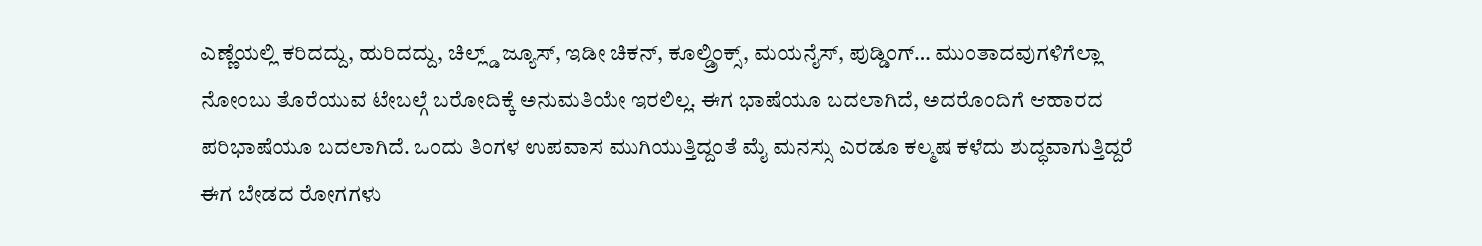ಎಣ್ಣೆಯಲ್ಲಿ ಕರಿದದ್ದು, ಹುರಿದದ್ದು, ಚಿಲ್ಲ್ಡ್ ಜ್ಯೂಸ್, ಇಡೀ ಚಿಕನ್, ಕೂಲ್ಡ್ರಿಂಕ್ಸ್, ಮಯನೈಸ್, ಪುಡ್ಡಿಂಗ್… ಮುಂತಾದವುಗಳಿಗೆಲ್ಲಾ ನೋಂಬು ತೊರೆಯುವ ಟೇಬಲ್ಗೆ ಬರೋದಿಕ್ಕೆ ಅನುಮತಿಯೇ ಇರಲಿಲ್ಲ. ಈಗ ಭಾಷೆಯೂ ಬದಲಾಗಿದೆ, ಅದರೊಂದಿಗೆ ಆಹಾರದ ಪರಿಭಾಷೆಯೂ ಬದಲಾಗಿದೆ. ಒಂದು ತಿಂಗಳ ಉಪವಾಸ ಮುಗಿಯುತ್ತಿದ್ದಂತೆ ಮೈ ಮನಸ್ಸು ಎರಡೂ ಕಲ್ಮಷ ಕಳೆದು ಶುದ್ಧವಾಗುತ್ತಿದ್ದರೆ ಈಗ ಬೇಡದ ರೋಗಗಳು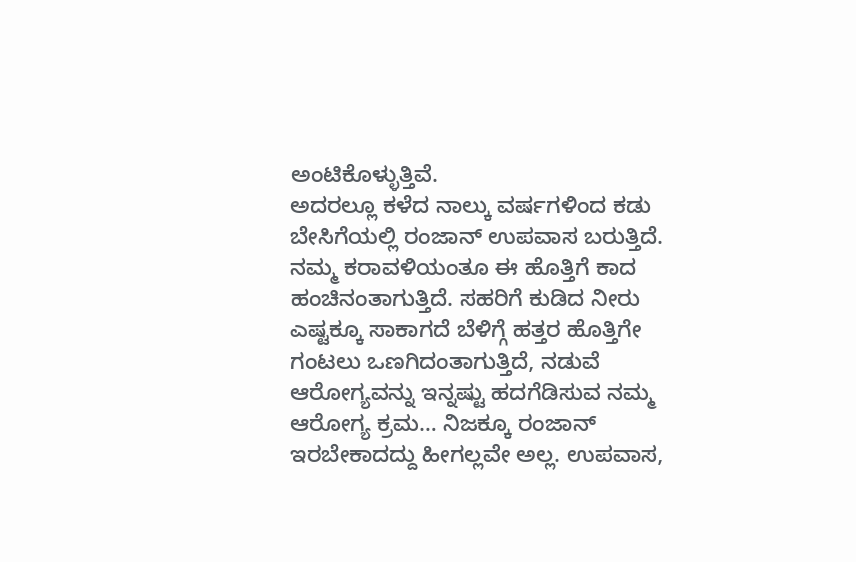ಅಂಟಿಕೊಳ್ಳುತ್ತಿವೆ.
ಅದರಲ್ಲೂ ಕಳೆದ ನಾಲ್ಕು ವರ್ಷಗಳಿಂದ ಕಡು ಬೇಸಿಗೆಯಲ್ಲಿ ರಂಜಾನ್ ಉಪವಾಸ ಬರುತ್ತಿದೆ. ನಮ್ಮ ಕರಾವಳಿಯಂತೂ ಈ ಹೊತ್ತಿಗೆ ಕಾದ ಹಂಚಿನಂತಾಗುತ್ತಿದೆ. ಸಹರಿಗೆ ಕುಡಿದ ನೀರು ಎಷ್ಟಕ್ಕೂ ಸಾಕಾಗದೆ ಬೆಳಿಗ್ಗೆ ಹತ್ತರ ಹೊತ್ತಿಗೇ ಗಂಟಲು ಒಣಗಿದಂತಾಗುತ್ತಿದೆ, ನಡುವೆ ಆರೋಗ್ಯವನ್ನು ಇನ್ನಷ್ಟು ಹದಗೆಡಿಸುವ ನಮ್ಮ ಆರೋಗ್ಯ ಕ್ರಮ… ನಿಜಕ್ಕೂ ರಂಜಾನ್ ಇರಬೇಕಾದದ್ದು ಹೀಗಲ್ಲವೇ ಅಲ್ಲ. ಉಪವಾಸ,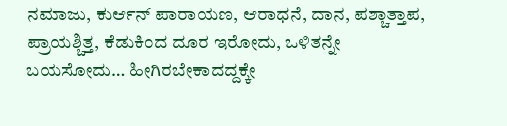ನಮಾಜು, ಕುರ್ಆನ್ ಪಾರಾಯಣ, ಆರಾಧನೆ, ದಾನ, ಪಶ್ಚಾತ್ತಾಪ, ಪ್ರಾಯಶ್ಚಿತ್ತ, ಕೆಡುಕಿಂದ ದೂರ ಇರೋದು, ಒಳಿತನ್ನೇ ಬಯಸೋದು… ಹೀಗಿರಬೇಕಾದದ್ದಕ್ಕೇ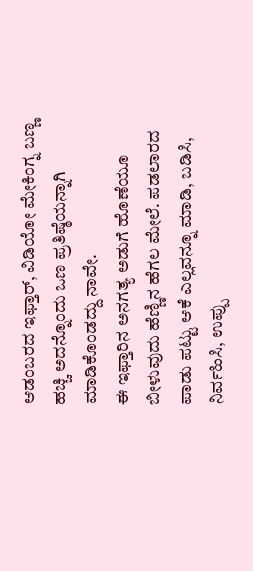ಆಡಂಬರದ ಇಫ್ತಾರ್, ವಿಡಿಯೋ ಮೇಕಿಂಗ್ನ ಬಣ್ಣ ಹಚ್ಚಿ ಅದನ್ನೊಂದು ಒಣ ಪ್ರತಿಷ್ಠೆಯನ್ನಾಗಿ ಮಾಡಿಕೊಂಡದ್ದು ನಾವೇ.
ಈ ಇಫ್ತಾರಿನ ಅನಗತ್ಯ ಅಡುಗೆ ಹೊಣೆಯೂ ಬೀಳುವುದು ಹೆಣ್ಣಿನ ಹೆಗಲ ಮೇಲೆ. ಪಡಲಾರದ ಪಾಡು ಪಟ್ಟು ಆಕೆ ಎಲ್ಲವನ್ನೂ ಮಾಡಿ, ಬಡಿಸಿ, ನಿರ್ವಹಿಸಿ, ಉಪ್ಪು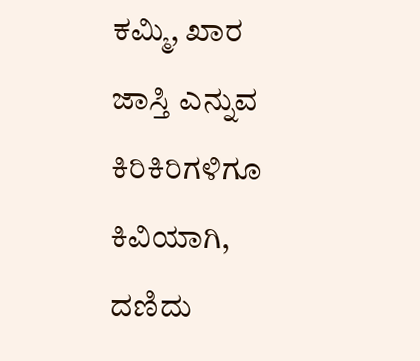ಕಮ್ಮಿ, ಖಾರ ಜಾಸ್ತಿ ಎನ್ನುವ ಕಿರಿಕಿರಿಗಳಿಗೂ ಕಿವಿಯಾಗಿ, ದಣಿದು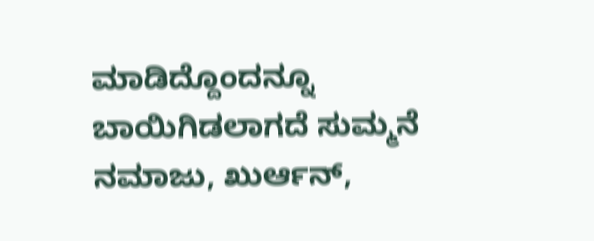ಮಾಡಿದ್ದೊಂದನ್ನೂ ಬಾಯಿಗಿಡಲಾಗದೆ ಸುಮ್ಮನೆ ನಮಾಜು, ಖುರ್ಆನ್,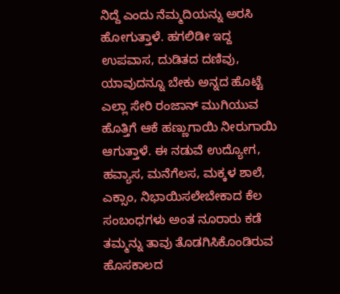ನಿದ್ದೆ ಎಂದು ನೆಮ್ಮದಿಯನ್ನು ಅರಸಿ ಹೋಗುತ್ತಾಳೆ. ಹಗಲಿಡೀ ಇದ್ದ ಉಪವಾಸ, ದುಡಿತದ ದಣಿವು, ಯಾವುದನ್ನೂ ಬೇಕು ಅನ್ನದ ಹೊಟ್ಟೆ ಎಲ್ಲಾ ಸೇರಿ ರಂಜಾನ್ ಮುಗಿಯುವ ಹೊತ್ತಿಗೆ ಆಕೆ ಹಣ್ಣುಗಾಯಿ ನೀರುಗಾಯಿ ಆಗುತ್ತಾಳೆ. ಈ ನಡುವೆ ಉದ್ಯೋಗ, ಹವ್ಯಾಸ, ಮನೆಗೆಲಸ, ಮಕ್ಕಳ ಶಾಲೆ, ಎಕ್ಸಾಂ, ನಿಭಾಯಿಸಲೇಬೇಕಾದ ಕೆಲ ಸಂಬಂಧಗಳು ಅಂತ ನೂರಾರು ಕಡೆ ತಮ್ಮನ್ನು ತಾವು ತೊಡಗಿಸಿಕೊಂಡಿರುವ ಹೊಸಕಾಲದ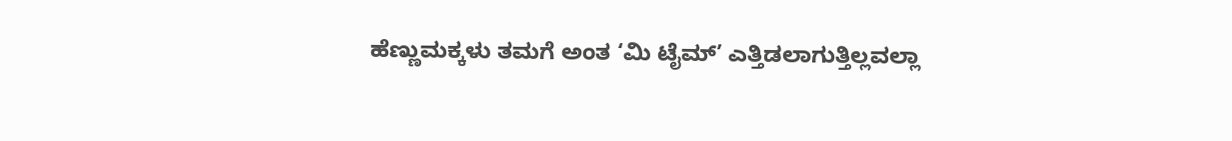ಹೆಣ್ಣುಮಕ್ಕಳು ತಮಗೆ ಅಂತ ‘ಮಿ ಟೈಮ್’ ಎತ್ತಿಡಲಾಗುತ್ತಿಲ್ಲವಲ್ಲಾ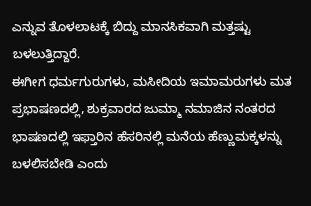ಎನ್ನುವ ತೊಳಲಾಟಕ್ಕೆ ಬಿದ್ದು ಮಾನಸಿಕವಾಗಿ ಮತ್ತಷ್ಟು ಬಳಲುತ್ತಿದ್ದಾರೆ.
ಈಗೀಗ ಧರ್ಮಗುರುಗಳು, ಮಸೀದಿಯ ಇಮಾಮರುಗಳು ಮತ ಪ್ರಭಾಷಣದಲ್ಲಿ, ಶುಕ್ರವಾರದ ಜುಮ್ಮಾ ನಮಾಜಿನ ನಂತರದ ಭಾಷಣದಲ್ಲಿ ಇಫ್ತಾರಿನ ಹೆಸರಿನಲ್ಲಿ ಮನೆಯ ಹೆಣ್ಣುಮಕ್ಕಳನ್ನು ಬಳಲಿಸಬೇಡಿ ಎಂದು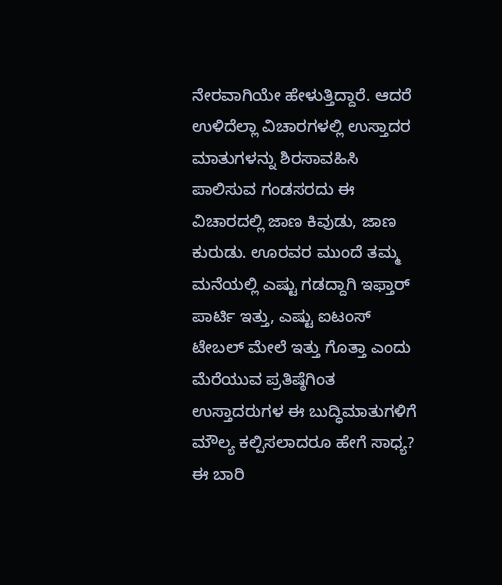ನೇರವಾಗಿಯೇ ಹೇಳುತ್ತಿದ್ದಾರೆ. ಆದರೆ ಉಳಿದೆಲ್ಲಾ ವಿಚಾರಗಳಲ್ಲಿ ಉಸ್ತಾದರ ಮಾತುಗಳನ್ನು ಶಿರಸಾವಹಿಸಿ ಪಾಲಿಸುವ ಗಂಡಸರದು ಈ ವಿಚಾರದಲ್ಲಿ ಜಾಣ ಕಿವುಡು, ಜಾಣ ಕುರುಡು. ಊರವರ ಮುಂದೆ ತಮ್ಮ ಮನೆಯಲ್ಲಿ ಎಷ್ಟು ಗಡದ್ದಾಗಿ ಇಫ್ತಾರ್ ಪಾರ್ಟಿ ಇತ್ತು, ಎಷ್ಟು ಐಟಂಸ್ ಟೇಬಲ್ ಮೇಲೆ ಇತ್ತು ಗೊತ್ತಾ ಎಂದು ಮೆರೆಯುವ ಪ್ರತಿಷ್ಠೆಗಿಂತ ಉಸ್ತಾದರುಗಳ ಈ ಬುದ್ಧಿಮಾತುಗಳಿಗೆ ಮೌಲ್ಯ ಕಲ್ಪಿಸಲಾದರೂ ಹೇಗೆ ಸಾಧ್ಯ? ಈ ಬಾರಿ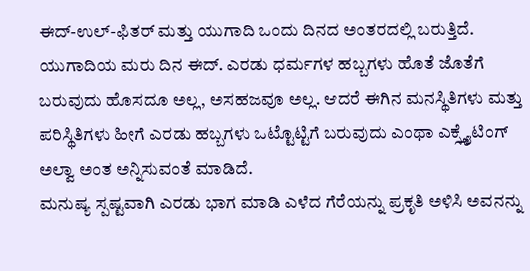ಈದ್-ಉಲ್-ಫಿತರ್ ಮತ್ತು ಯುಗಾದಿ ಒಂದು ದಿನದ ಅಂತರದಲ್ಲಿ ಬರುತ್ತಿದೆ. ಯುಗಾದಿಯ ಮರು ದಿನ ಈದ್. ಎರಡು ಧರ್ಮಗಳ ಹಬ್ಬಗಳು ಹೊತೆ ಜೊತೆಗೆ ಬರುವುದು ಹೊಸದೂ ಅಲ್ಲ, ಅಸಹಜವೂ ಅಲ್ಲ. ಆದರೆ ಈಗಿನ ಮನಸ್ಥಿತಿಗಳು ಮತ್ತು ಪರಿಸ್ಥಿತಿಗಳು ಹೀಗೆ ಎರಡು ಹಬ್ಬಗಳು ಒಟ್ಟೊಟ್ಟಿಗೆ ಬರುವುದು ಎಂಥಾ ಎಕ್ಸ್ತ್ಯೈಟಿಂಗ್ ಅಲ್ವಾ ಅಂತ ಅನ್ನಿಸುವಂತೆ ಮಾಡಿದೆ.
ಮನುಷ್ಯ ಸ್ಪಷ್ಟವಾಗಿ ಎರಡು ಭಾಗ ಮಾಡಿ ಎಳೆದ ಗೆರೆಯನ್ನು ಪ್ರಕೃತಿ ಅಳಿಸಿ ಅವನನ್ನು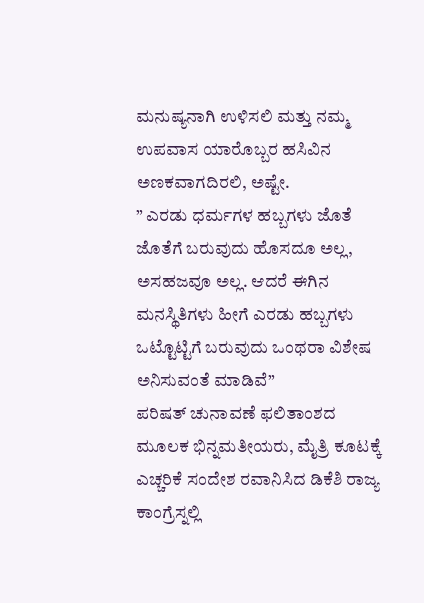ಮನುಷ್ಯನಾಗಿ ಉಳಿಸಲಿ ಮತ್ತು ನಮ್ಮ ಉಪವಾಸ ಯಾರೊಬ್ಬರ ಹಸಿವಿನ ಅಣಕವಾಗದಿರಲಿ, ಅಷ್ಟೇ.
” ಎರಡು ಧರ್ಮಗಳ ಹಬ್ಬಗಳು ಜೊತೆ ಜೊತೆಗೆ ಬರುವುದು ಹೊಸದೂ ಅಲ್ಲ, ಅಸಹಜವೂ ಅಲ್ಲ. ಆದರೆ ಈಗಿನ ಮನಸ್ಥಿತಿಗಳು ಹೀಗೆ ಎರಡು ಹಬ್ಬಗಳು ಒಟ್ಟೊಟ್ಟಿಗೆ ಬರುವುದು ಒಂಥರಾ ವಿಶೇಷ ಅನಿಸುವಂತೆ ಮಾಡಿವೆ”
ಪರಿಷತ್ ಚುನಾವಣೆ ಫಲಿತಾಂಶದ ಮೂಲಕ ಭಿನ್ನಮತೀಯರು, ಮೈತ್ರಿ ಕೂಟಕ್ಕೆ ಎಚ್ಚರಿಕೆ ಸಂದೇಶ ರವಾನಿಸಿದ ಡಿಕೆಶಿ ರಾಜ್ಯ ಕಾಂಗ್ರೆಸ್ನಲ್ಲಿ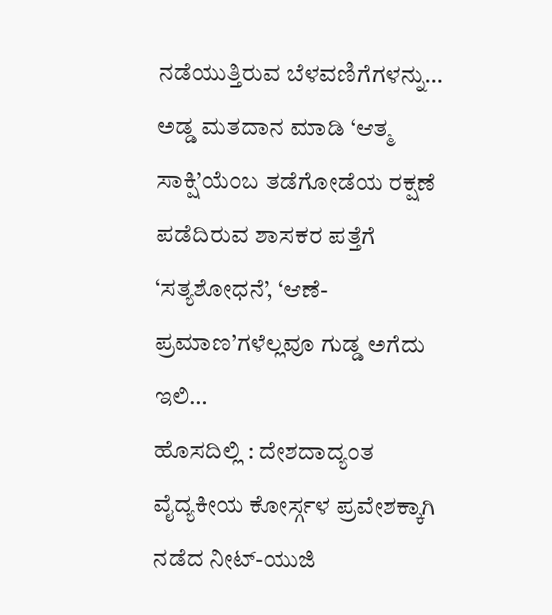ನಡೆಯುತ್ತಿರುವ ಬೆಳವಣಿಗೆಗಳನ್ನು…
ಅಡ್ಡ ಮತದಾನ ಮಾಡಿ ‘ಆತ್ಮ ಸಾಕ್ಷಿ’ಯೆಂಬ ತಡೆಗೋಡೆಯ ರಕ್ಷಣೆ ಪಡೆದಿರುವ ಶಾಸಕರ ಪತ್ತೆಗೆ ‘ಸತ್ಯಶೋಧನೆ’, ‘ಆಣೆ-ಪ್ರಮಾಣ’ಗಳೆಲ್ಲವೂ ಗುಡ್ಡ ಅಗೆದು ಇಲಿ…
ಹೊಸದಿಲ್ಲಿ : ದೇಶದಾದ್ಯಂತ ವೈದ್ಯಕೀಯ ಕೋರ್ಸ್ಗಳ ಪ್ರವೇಶಕ್ಕಾಗಿ ನಡೆದ ನೀಟ್-ಯುಜಿ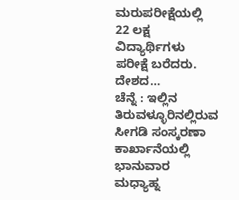ಮರುಪರೀಕ್ಷೆಯಲ್ಲಿ 22 ಲಕ್ಷ ವಿದ್ಯಾರ್ಥಿಗಳು ಪರೀಕ್ಷೆ ಬರೆದರು. ದೇಶದ…
ಚೆನ್ನೆ : ಇಲ್ಲಿನ ತಿರುವಳ್ಳೂರಿನಲ್ಲಿರುವ ಸೀಗಡಿ ಸಂಸ್ಕರಣಾ ಕಾರ್ಖಾನೆಯಲ್ಲಿ ಭಾನುವಾರ ಮಧ್ಯಾಹ್ನ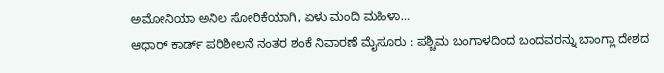ಅಮೋನಿಯಾ ಅನಿಲ ಸೋರಿಕೆಯಾಗಿ, ಏಳು ಮಂದಿ ಮಹಿಳಾ…
ಆಧಾರ್ ಕಾರ್ಡ್ ಪರಿಶೀಲನೆ ನಂತರ ಶಂಕೆ ನಿವಾರಣೆ ಮೈಸೂರು : ಪಶ್ಚಿಮ ಬಂಗಾಳದಿಂದ ಬಂದವರನ್ನು ಬಾಂಗ್ಲಾ ದೇಶದ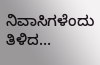ನಿವಾಸಿಗಳೆಂದು ತಿಳಿದ…